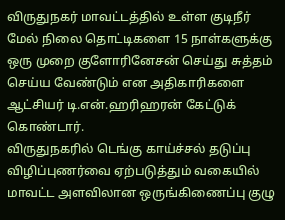விருதுநகர் மாவட்டத்தில் உள்ள குடிநீர் மேல் நிலை தொட்டிகளை 15 நாள்களுக்கு ஒரு முறை குளோரினேசன் செய்து சுத்தம் செய்ய வேண்டும் என அதிகாரிகளை ஆட்சியர் டி.என்.ஹரிஹரன் கேட்டுக் கொண்டார்.
விருதுநகரில் டெங்கு காய்ச்சல் தடுப்பு விழிப்புணர்வை ஏற்படுத்தும் வகையில் மாவட்ட அளவிலான ஒருங்கிணைப்பு குழு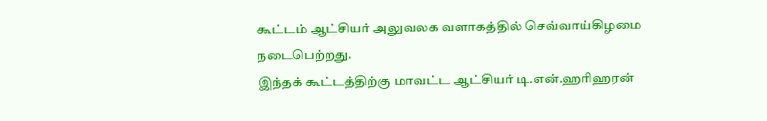கூட்டம் ஆட்சியர் அலுவலக வளாகத்தில் செவ்வாய்கிழமை நடைபெற்றது.
இந்தக் கூட்டத்திற்கு மாவட்ட ஆட்சியர் டி.என்.ஹரிஹரன்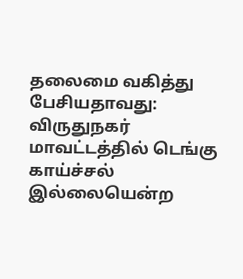தலைமை வகித்து பேசியதாவது: விருதுநகர் மாவட்டத்தில் டெங்கு காய்ச்சல் இல்லையென்ற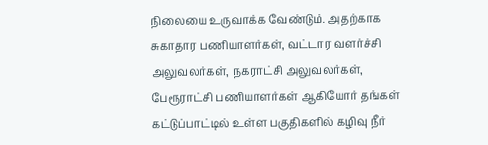நிலையை உருவாக்க வேண்டும். அதற்காக சுகாதார பணியாளர்கள், வட்டார வளர்ச்சி அலுவலர்கள், நகராட்சி அலுவலர்கள், பேரூராட்சி பணியாளர்கள் ஆகியோர் தங்கள் கட்டுப்பாட்டில் உள்ள பகுதிகளில் கழிவு நீர்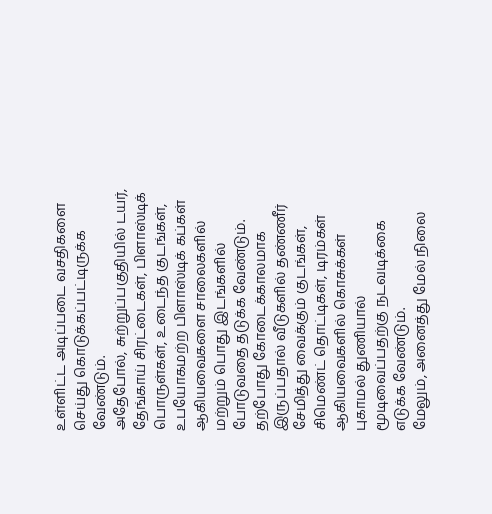உள்ளிட்ட அடிப்படை வசதிகளை செய்து கொடுக்கப்பட்டிருக்க வேண்டும்.
அதேபோல், சுற்றுப்பகுதியில் டயர், தேங்காய் சிரட்டைகள், பிளாஸ்டிக் பொருள்கள், உடைந்த குடங்கள், உபயோகமற்ற பிளாஸ்டிக் கப்கள் ஆகியவைகளை சாலைகளில் மற்றும் பொது இடங்களில் போடுவதை தடுக்க வேண்டும். தற்போது கோடைக்காலமாக இருப்பதால் வீடுகளில் தண்ணீர் சேமித்து வைக்கும் குடங்கள், சிமெண்ட் தொட்டிகள், டிரம்கள் ஆகியவைகளில் கொசுக்கள் புகாமல் துணியால் மூடிவைப்பதற்கு நடவடிக்கை எடுக்க வேண்டும்.
மேலும், அனைத்து மேல் நிலை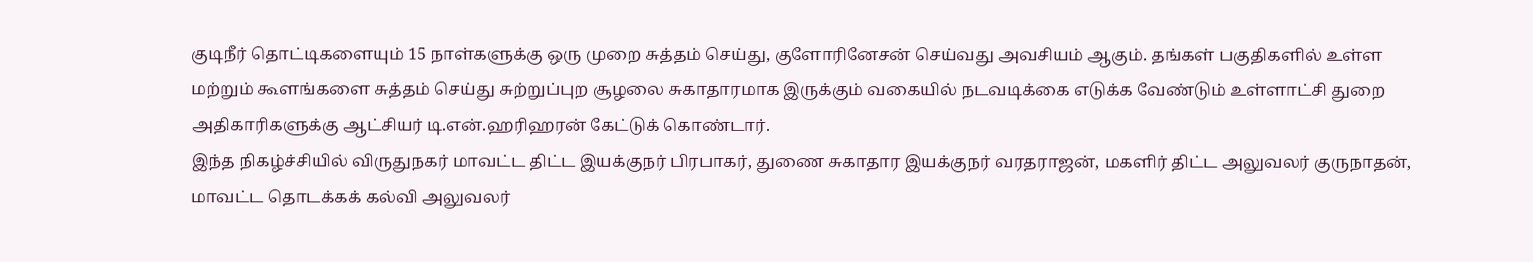குடிநீர் தொட்டிகளையும் 15 நாள்களுக்கு ஒரு முறை சுத்தம் செய்து, குளோரினேசன் செய்வது அவசியம் ஆகும். தங்கள் பகுதிகளில் உள்ள மற்றும் கூளங்களை சுத்தம் செய்து சுற்றுப்புற சூழலை சுகாதாரமாக இருக்கும் வகையில் நடவடிக்கை எடுக்க வேண்டும் உள்ளாட்சி துறை அதிகாரிகளுக்கு ஆட்சியர் டி.என்.ஹரிஹரன் கேட்டுக் கொண்டார்.
இந்த நிகழ்ச்சியில் விருதுநகர் மாவட்ட திட்ட இயக்குநர் பிரபாகர், துணை சுகாதார இயக்குநர் வரதராஜன், மகளிர் திட்ட அலுவலர் குருநாதன், மாவட்ட தொடக்கக் கல்வி அலுவலர்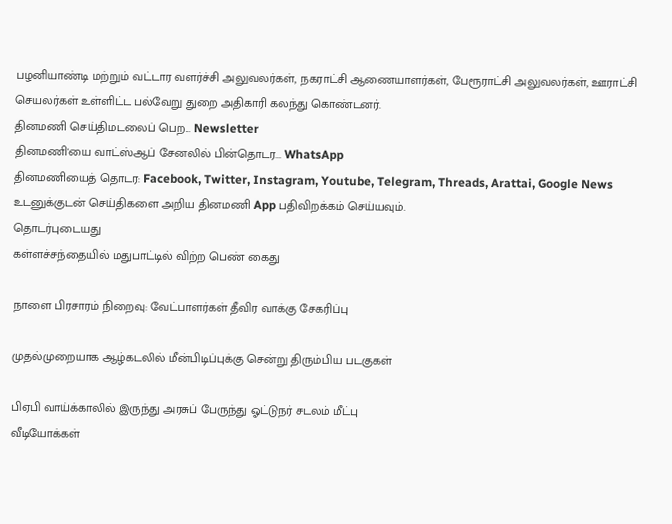பழனியாண்டி மற்றும் வட்டார வளர்ச்சி அலுவலர்கள், நகராட்சி ஆணையாளர்கள், பேரூராட்சி அலுவலர்கள், ஊராட்சி செயலர்கள் உள்ளிட்ட பல்வேறு துறை அதிகாரி கலந்து கொண்டனர்.
தினமணி செய்திமடலைப் பெற... Newsletter
தினமணி'யை வாட்ஸ்ஆப் சேனலில் பின்தொடர... WhatsApp
தினமணியைத் தொடர: Facebook, Twitter, Instagram, Youtube, Telegram, Threads, Arattai, Google News
உடனுக்குடன் செய்திகளை அறிய தினமணி App பதிவிறக்கம் செய்யவும்.
தொடர்புடையது
கள்ளச்சந்தையில் மதுபாட்டில் விற்ற பெண் கைது

நாளை பிரசாரம் நிறைவு: வேட்பாளர்கள் தீவிர வாக்கு சேகரிப்பு

முதல்முறையாக ஆழ்கடலில் மீன்பிடிப்புக்கு சென்று திரும்பிய படகுகள்

பிஏபி வாய்க்காலில் இருந்து அரசுப் பேருந்து ஓட்டுநர் சடலம் மீட்பு
வீடியோக்கள்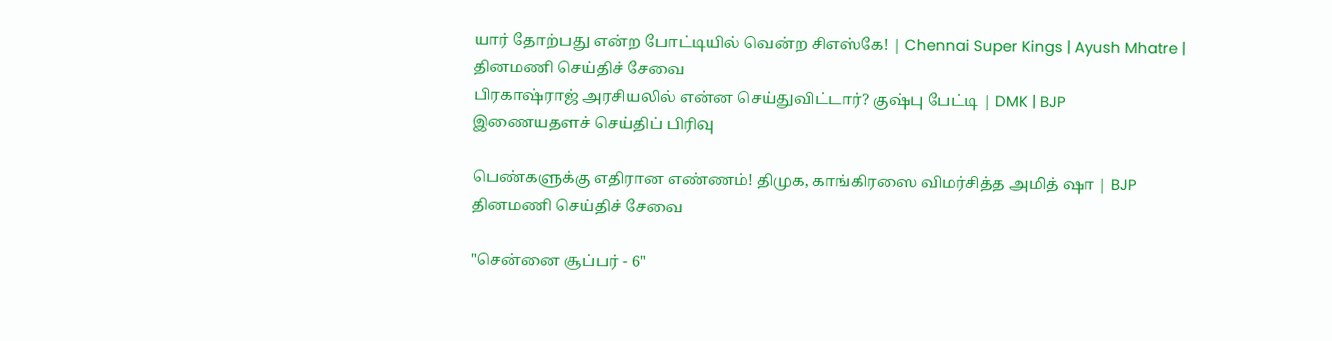யார் தோற்பது என்ற போட்டியில் வென்ற சிஎஸ்கே! | Chennai Super Kings | Ayush Mhatre |
தினமணி செய்திச் சேவை
பிரகாஷ்ராஜ் அரசியலில் என்ன செய்துவிட்டார்? குஷ்பு பேட்டி | DMK | BJP
இணையதளச் செய்திப் பிரிவு

பெண்களுக்கு எதிரான எண்ணம்! திமுக, காங்கிரஸை விமர்சித்த அமித் ஷா | BJP
தினமணி செய்திச் சேவை

"சென்னை சூப்பர் - 6"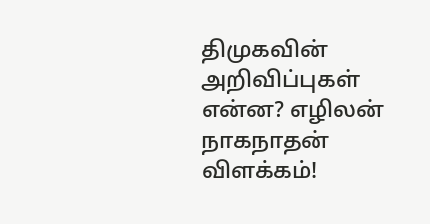திமுகவின் அறிவிப்புகள் என்ன? எழிலன் நாகநாதன் விளக்கம்!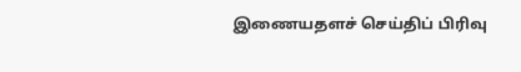இணையதளச் செய்திப் பிரிவு